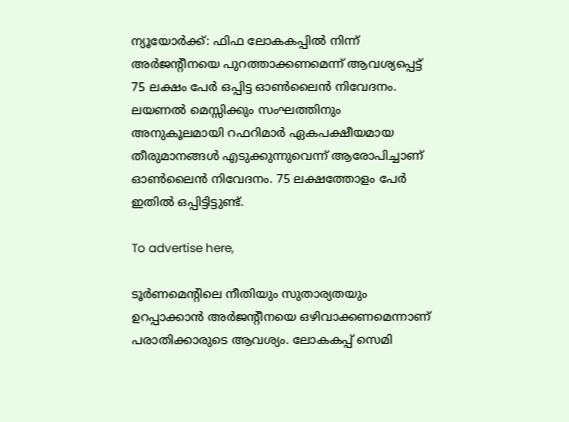ന്യൂയോർക്ക്: ഫിഫ ലോകകപ്പിൽ നിന്ന് അർജന്റീനയെ പുറത്താക്കണമെന്ന് ആവശ്യപ്പെട്ട് 75 ലക്ഷം പേർ ഒപ്പിട്ട ഓൺലൈൻ നിവേദനം. ലയണൽ മെസ്സിക്കും സംഘത്തിനും അനുകൂലമായി റഫറിമാർ ഏകപക്ഷീയമായ തീരുമാനങ്ങൾ എടുക്കുന്നുവെന്ന് ആരോപിച്ചാണ് ഓൺലൈൻ നിവേദനം. 75 ലക്ഷത്തോളം പേർ ഇതിൽ ഒപ്പിട്ടിട്ടുണ്ട്.

To advertise here,

ടൂർണമെന്റിലെ നീതിയും സുതാര്യതയും ഉറപ്പാക്കാൻ അർജന്റീനയെ ഒഴിവാക്കണമെന്നാണ് പരാതിക്കാരുടെ ആവശ്യം. ലോകകപ്പ് സെമി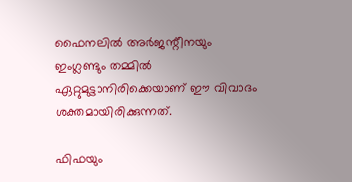ഫൈനലിൽ അർജന്റീനയും ഇംഗ്ലണ്ടും തമ്മിൽ ഏറ്റുമുട്ടാനിരിക്കെയാണ് ഈ വിവാദം ശക്തമായിരിക്കുന്നത്.

ഫിഫയും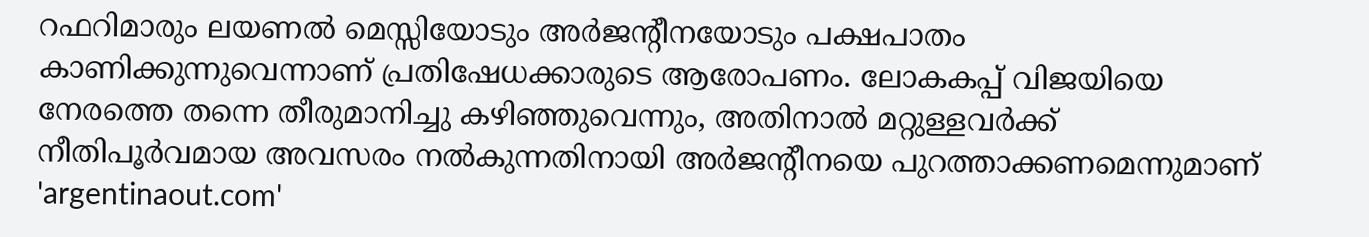റഫറിമാരും ലയണൽ മെസ്സിയോടും അർജന്റീനയോടും പക്ഷപാതം കാണിക്കുന്നുവെന്നാണ് പ്രതിഷേധക്കാരുടെ ആരോപണം. ലോകകപ്പ് വിജയിയെ നേരത്തെ തന്നെ തീരുമാനിച്ചു കഴിഞ്ഞുവെന്നും, അതിനാൽ മറ്റുള്ളവർക്ക് നീതിപൂർവമായ അവസരം നൽകുന്നതിനായി അർജന്റീനയെ പുറത്താക്കണമെന്നുമാണ് 'argentinaout.com'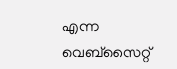എന്ന വെബ്‌സൈറ്റ്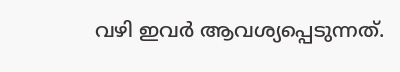വഴി ഇവർ ആവശ്യപ്പെടുന്നത്.